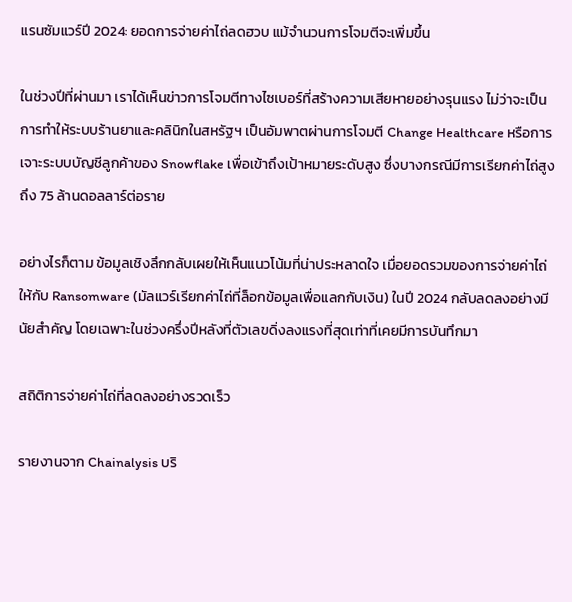แรนซัมแวร์ปี 2024: ยอดการจ่ายค่าไถ่ลดฮวบ แม้จำนวนการโจมตีจะเพิ่มขึ้น

ในช่วงปีที่ผ่านมา เราได้เห็นข่าวการโจมตีทางไซเบอร์ที่สร้างความเสียหายอย่างรุนแรง ไม่ว่าจะเป็นการทำให้ระบบร้านยาและคลินิกในสหรัฐฯ เป็นอัมพาตผ่านการโจมตี Change Healthcare หรือการเจาะระบบบัญชีลูกค้าของ Snowflake เพื่อเข้าถึงเป้าหมายระดับสูง ซึ่งบางกรณีมีการเรียกค่าไถ่สูงถึง 75 ล้านดอลลาร์ต่อราย

อย่างไรก็ตาม ข้อมูลเชิงลึกกลับเผยให้เห็นแนวโน้มที่น่าประหลาดใจ เมื่อยอดรวมของการจ่ายค่าไถ่ให้กับ Ransomware (มัลแวร์เรียกค่าไถ่ที่ล็อกข้อมูลเพื่อแลกกับเงิน) ในปี 2024 กลับลดลงอย่างมีนัยสำคัญ โดยเฉพาะในช่วงครึ่งปีหลังที่ตัวเลขดิ่งลงแรงที่สุดเท่าที่เคยมีการบันทึกมา

สถิติการจ่ายค่าไถ่ที่ลดลงอย่างรวดเร็ว

รายงานจาก Chainalysis บริ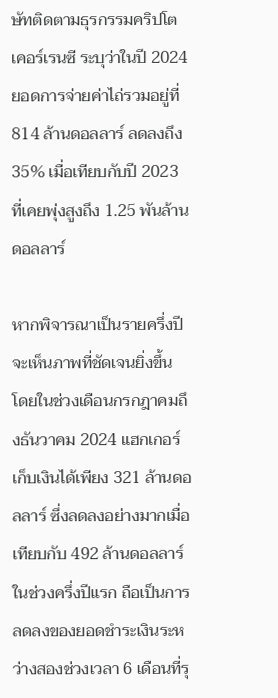ษัทติดตามธุรกรรมคริปโตเคอร์เรนซี ระบุว่าในปี 2024 ยอดการจ่ายค่าไถ่รวมอยู่ที่ 814 ล้านดอลลาร์ ลดลงถึง 35% เมื่อเทียบกับปี 2023 ที่เคยพุ่งสูงถึง 1.25 พันล้านดอลลาร์

หากพิจารณาเป็นรายครึ่งปีจะเห็นภาพที่ชัดเจนยิ่งขึ้น โดยในช่วงเดือนกรกฎาคมถึงธันวาคม 2024 แฮกเกอร์เก็บเงินได้เพียง 321 ล้านดอลลาร์ ซึ่งลดลงอย่างมากเมื่อเทียบกับ 492 ล้านดอลลาร์ในช่วงครึ่งปีแรก ถือเป็นการลดลงของยอดชำระเงินระหว่างสองช่วงเวลา 6 เดือนที่รุ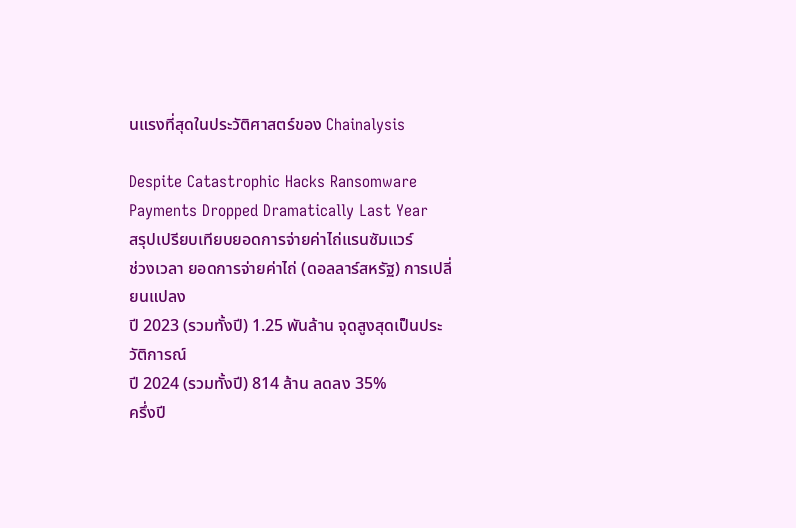นแรงที่สุดในประวัติศาสตร์ของ Chainalysis

Despite Catastrophic Hacks Ransomware Payments Dropped Dramatically Last Year
สรุปเปรียบเทียบยอดการจ่ายค่าไถ่แรนซัมแวร์
ช่วงเวลา ยอดการจ่ายค่าไถ่ (ดอลลาร์สหรัฐ) การเปลี่ยนแปลง
ปี 2023 (รวมทั้งปี) 1.25 พันล้าน จุดสูงสุดเป็นประวัติการณ์
ปี 2024 (รวมทั้งปี) 814 ล้าน ลดลง 35%
ครึ่งปี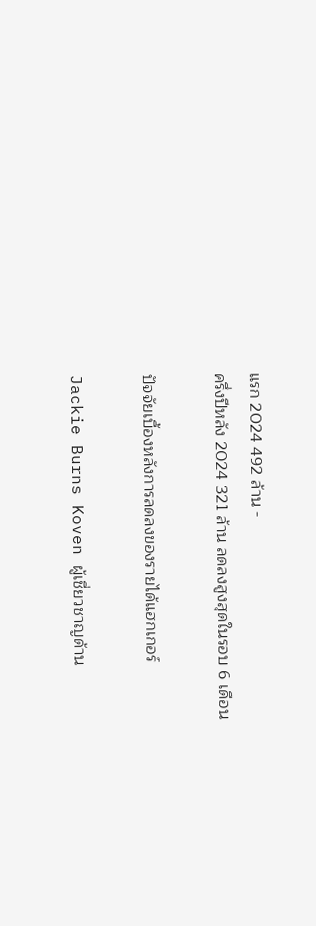แรก 2024 492 ล้าน -
ครึ่งปีหลัง 2024 321 ล้าน ลดลงสูงสุดในรอบ 6 เดือน

ปัจจัยเบื้องหลังการลดลงของรายได้แฮกเกอร์

Jackie Burns Koven ผู้เชี่ยวชาญด้าน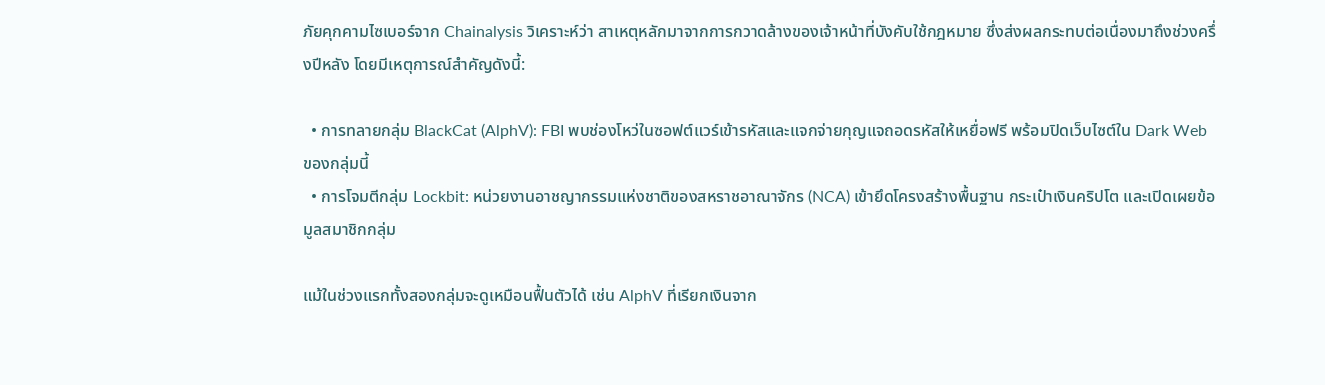ภัยคุกคามไซเบอร์จาก Chainalysis วิเคราะห์ว่า สาเหตุหลักมาจากการกวาดล้างของเจ้าหน้าที่บังคับใช้กฎหมาย ซึ่งส่งผลกระทบต่อเนื่องมาถึงช่วงครึ่งปีหลัง โดยมีเหตุการณ์สำคัญดังนี้:

  • การทลายกลุ่ม BlackCat (AlphV): FBI พบช่องโหว่ในซอฟต์แวร์เข้ารหัสและแจกจ่ายกุญแจถอดรหัสให้เหยื่อฟรี พร้อมปิดเว็บไซต์ใน Dark Web ของกลุ่มนี้
  • การโจมตีกลุ่ม Lockbit: หน่วยงานอาชญากรรมแห่งชาติของสหราชอาณาจักร (NCA) เข้ายึดโครงสร้างพื้นฐาน กระเป๋าเงินคริปโต และเปิดเผยข้อมูลสมาชิกกลุ่ม

แม้ในช่วงแรกทั้งสองกลุ่มจะดูเหมือนฟื้นตัวได้ เช่น AlphV ที่เรียกเงินจาก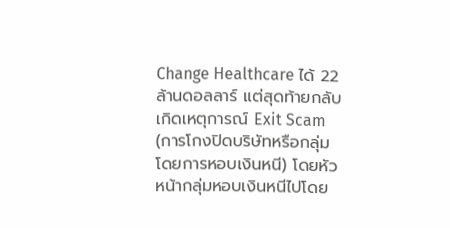Change Healthcare ได้ 22 ล้านดอลลาร์ แต่สุดท้ายกลับเกิดเหตุการณ์ Exit Scam (การโกงปิดบริษัทหรือกลุ่มโดยการหอบเงินหนี) โดยหัวหน้ากลุ่มหอบเงินหนีไปโดย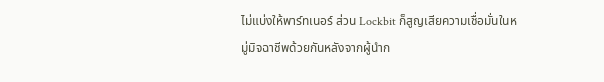ไม่แบ่งให้พาร์ทเนอร์ ส่วน Lockbit ก็สูญเสียความเชื่อมั่นในหมู่มิจฉาชีพด้วยกันหลังจากผู้นำก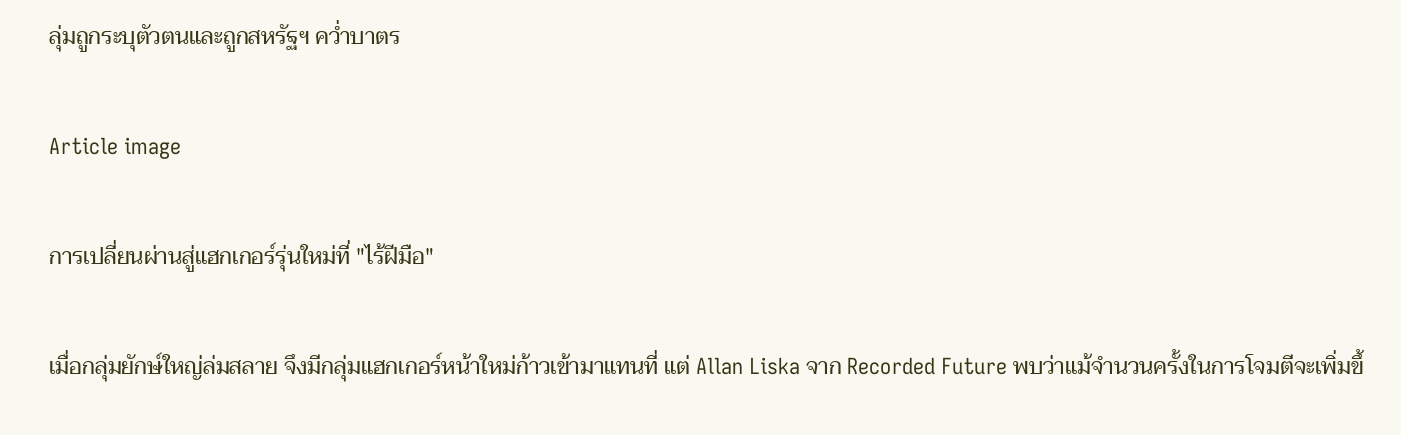ลุ่มถูกระบุตัวตนและถูกสหรัฐฯ คว่ำบาตร

Article image

การเปลี่ยนผ่านสู่แฮกเกอร์รุ่นใหม่ที่ "ไร้ฝีมือ"

เมื่อกลุ่มยักษ์ใหญ่ล่มสลาย จึงมีกลุ่มแฮกเกอร์หน้าใหม่ก้าวเข้ามาแทนที่ แต่ Allan Liska จาก Recorded Future พบว่าแม้จำนวนครั้งในการโจมตีจะเพิ่มขึ้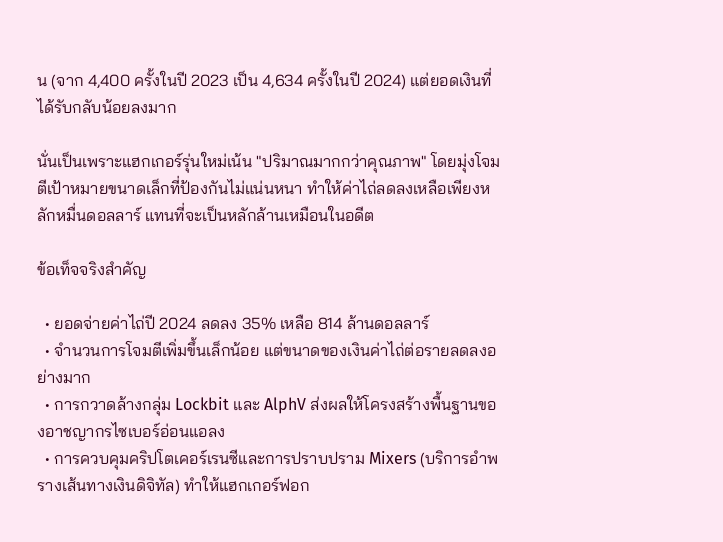น (จาก 4,400 ครั้งในปี 2023 เป็น 4,634 ครั้งในปี 2024) แต่ยอดเงินที่ได้รับกลับน้อยลงมาก

นั่นเป็นเพราะแฮกเกอร์รุ่นใหม่เน้น "ปริมาณมากกว่าคุณภาพ" โดยมุ่งโจมตีเป้าหมายขนาดเล็กที่ป้องกันไม่แน่นหนา ทำให้ค่าไถ่ลดลงเหลือเพียงหลักหมื่นดอลลาร์ แทนที่จะเป็นหลักล้านเหมือนในอดีต

ข้อเท็จจริงสำคัญ

  • ยอดจ่ายค่าไถ่ปี 2024 ลดลง 35% เหลือ 814 ล้านดอลลาร์
  • จำนวนการโจมตีเพิ่มขึ้นเล็กน้อย แต่ขนาดของเงินค่าไถ่ต่อรายลดลงอย่างมาก
  • การกวาดล้างกลุ่ม Lockbit และ AlphV ส่งผลให้โครงสร้างพื้นฐานของอาชญากรไซเบอร์อ่อนแอลง
  • การควบคุมคริปโตเคอร์เรนซีและการปราบปราม Mixers (บริการอำพรางเส้นทางเงินดิจิทัล) ทำให้แฮกเกอร์ฟอก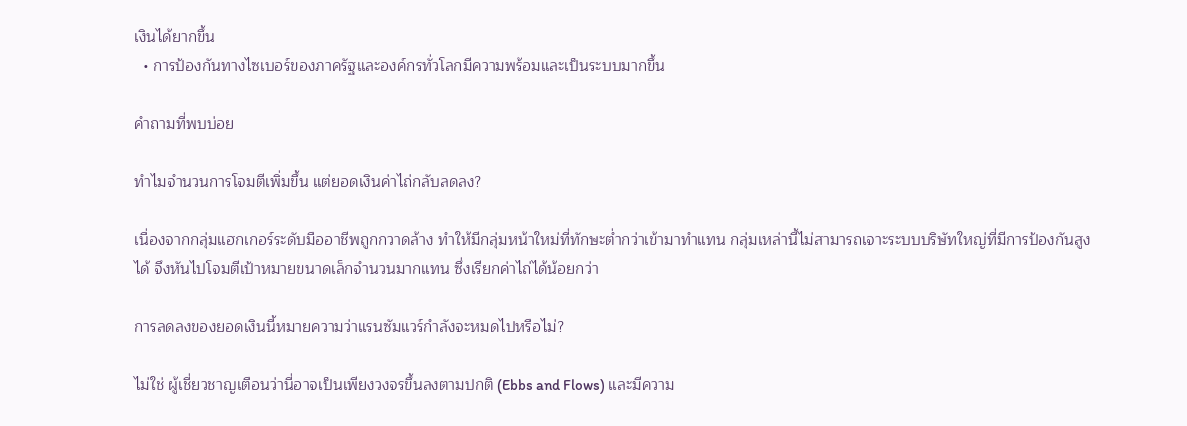เงินได้ยากขึ้น
  • การป้องกันทางไซเบอร์ของภาครัฐและองค์กรทั่วโลกมีความพร้อมและเป็นระบบมากขึ้น

คำถามที่พบบ่อย

ทำไมจำนวนการโจมตีเพิ่มขึ้น แต่ยอดเงินค่าไถ่กลับลดลง?

เนื่องจากกลุ่มแฮกเกอร์ระดับมืออาชีพถูกกวาดล้าง ทำให้มีกลุ่มหน้าใหม่ที่ทักษะต่ำกว่าเข้ามาทำแทน กลุ่มเหล่านี้ไม่สามารถเจาะระบบบริษัทใหญ่ที่มีการป้องกันสูงได้ จึงหันไปโจมตีเป้าหมายขนาดเล็กจำนวนมากแทน ซึ่งเรียกค่าไถ่ได้น้อยกว่า

การลดลงของยอดเงินนี้หมายความว่าแรนซัมแวร์กำลังจะหมดไปหรือไม่?

ไม่ใช่ ผู้เชี่ยวชาญเตือนว่านี่อาจเป็นเพียงวงจรขึ้นลงตามปกติ (Ebbs and Flows) และมีความ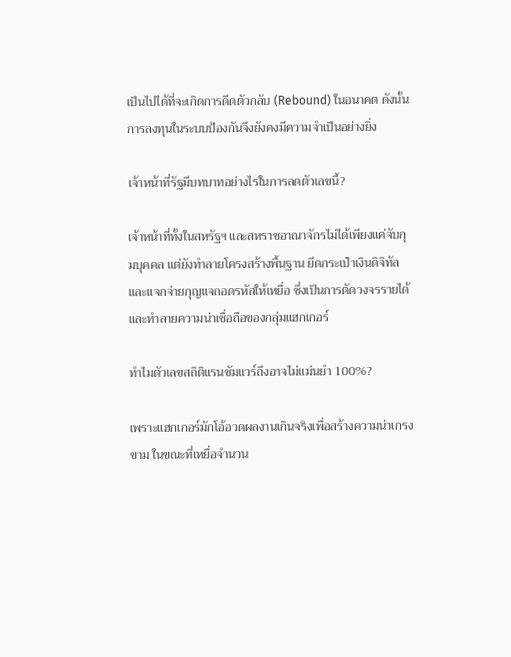เป็นไปได้ที่จะเกิดการดีดตัวกลับ (Rebound) ในอนาคต ดังนั้นการลงทุนในระบบป้องกันจึงยังคงมีความจำเป็นอย่างยิ่ง

เจ้าหน้าที่รัฐมีบทบาทอย่างไรในการลดตัวเลขนี้?

เจ้าหน้าที่ทั้งในสหรัฐฯ และสหราชอาณาจักรไม่ได้เพียงแค่จับกุมบุคคล แต่ยังทำลายโครงสร้างพื้นฐาน ยึดกระเป๋าเงินดิจิทัล และแจกจ่ายกุญแจถอดรหัสให้เหยื่อ ซึ่งเป็นการตัดวงจรรายได้และทำลายความน่าเชื่อถือของกลุ่มแฮกเกอร์

ทำไมตัวเลขสถิติแรนซัมแวร์ถึงอาจไม่แม่นยำ 100%?

เพราะแฮกเกอร์มักโอ้อวดผลงานเกินจริงเพื่อสร้างความน่าเกรงขาม ในขณะที่เหยื่อจำนวน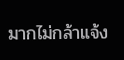มากไม่กล้าแจ้ง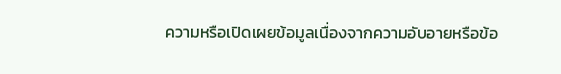ความหรือเปิดเผยข้อมูลเนื่องจากความอับอายหรือข้อ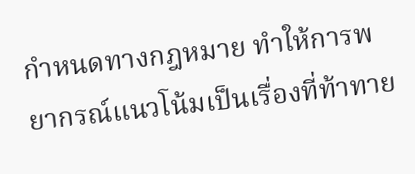กำหนดทางกฎหมาย ทำให้การพยากรณ์แนวโน้มเป็นเรื่องที่ท้าทาย